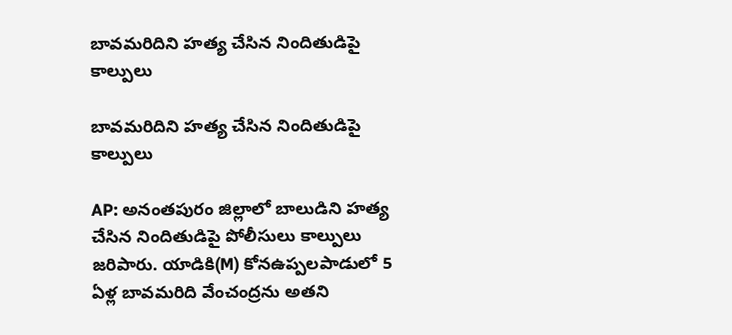బావమరిదిని హత్య చేసిన నిందితుడిపై కాల్పులు

బావమరిదిని హత్య చేసిన నిందితుడిపై కాల్పులు

AP: అనంతపురం జిల్లాలో బాలుడిని హత్య చేసిన నిందితుడిపై పోలీసులు కాల్పులు జరిపారు. యాడికి(M) కోనఉప్పలపాడులో 5 ఏళ్ల బావమరిది వేంచంద్రను అతని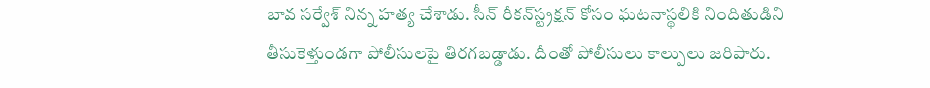బావ సర్వేశ్‌ నిన్న హత్య చేశాడు. సీన్‌ రీకన్‌స్ట్రక్షన్‌ కోసం ఘటనాస్థలికి నిందితుడిని తీసుకెళ్తుండగా పోలీసులపై తిరగబడ్డాడు. దీంతో పోలీసులు కాల్పులు జరిపారు.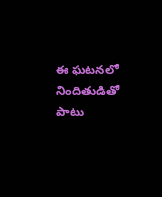ఈ ఘటనలో నిందితుడితో పాటు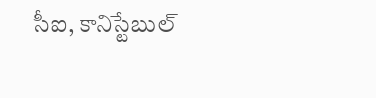సీఐ, కానిస్టేబుల్‌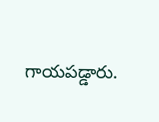గాయపడ్డారు.